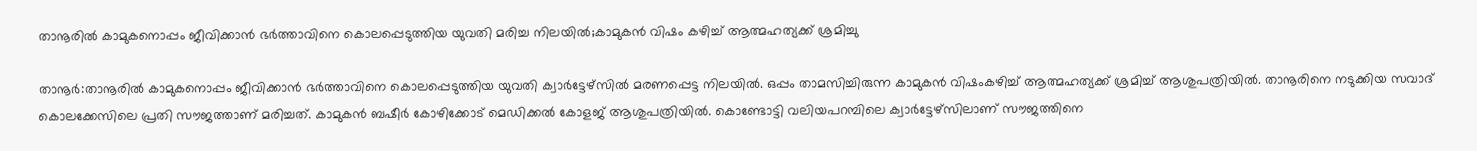താനൂരില്‍ കാമുകനൊപ്പം ജീവിക്കാന്‍ ഭര്‍ത്താവിനെ കൊലപ്പെടുത്തിയ യുവതി മരിച്ച നിലയില്‍;കാമുകന്‍ വിഷം കഴിച്ച് ആത്മഹത്യക്ക് ശ്രമിച്ചു

താനൂര്‍:താനൂരില്‍ കാമുകനൊപ്പം ജീവിക്കാന്‍ ഭര്‍ത്താവിനെ കൊലപ്പെടുത്തിയ യുവതി ക്വാര്‍ട്ടേഴ്സില്‍ മരണപ്പെട്ട നിലയില്‍. ഒപ്പം താമസിച്ചിരുന്ന കാമുകന്‍ വിഷംകഴിച്ച് ആത്മഹത്യക്ക് ശ്രമിച്ച് ആശുപത്രിയില്‍. താനൂരിനെ നടുക്കിയ സവാദ് കൊലക്കേസിലെ പ്രതി സൗജത്താണ് മരിച്ചത്. കാമുകന്‍ ബഷീര്‍ കോഴിക്കോട് മെഡിക്കല്‍ കോളജ് ആശുപത്രിയില്‍. കൊണ്ടോട്ടി വലിയപറമ്പിലെ ക്വാര്‍ട്ടേഴ്സിലാണ് സൗജത്തിനെ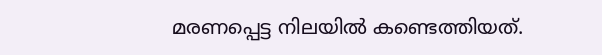മരണപ്പെട്ട നിലയില്‍ കണ്ടെത്തിയത്.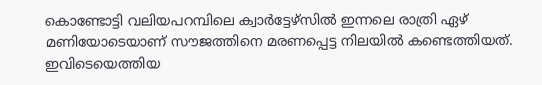കൊണ്ടോട്ടി വലിയപറമ്പിലെ ക്വാര്‍ട്ടേഴ്സില്‍ ഇന്നലെ രാത്രി ഏഴ് മണിയോടെയാണ് സൗജത്തിനെ മരണപ്പെട്ട നിലയില്‍ കണ്ടെത്തിയത്. ഇവിടെയെത്തിയ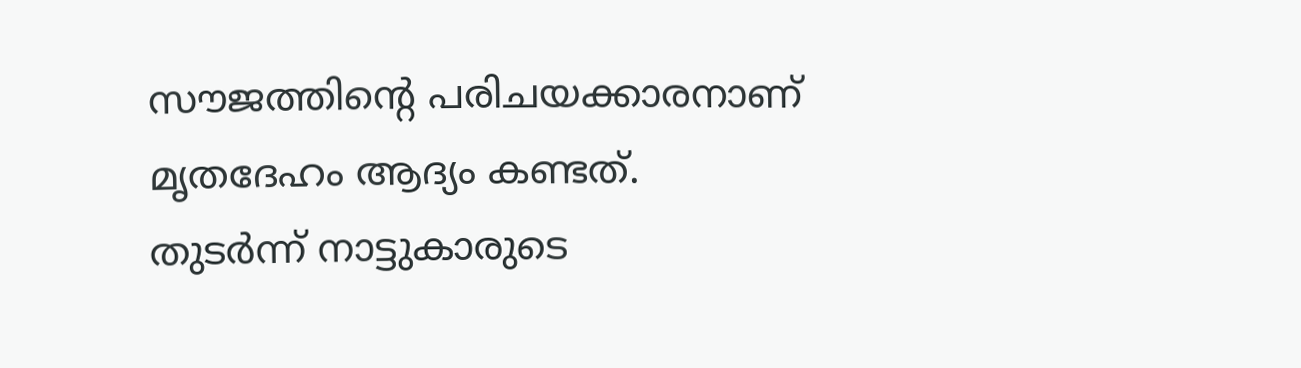സൗജത്തിന്റെ പരിചയക്കാരനാണ് മൃതദേഹം ആദ്യം കണ്ടത്. തുടര്‍ന്ന് നാട്ടുകാരുടെ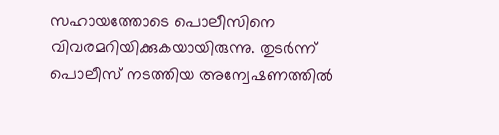സഹായത്തോടെ പൊലീസിനെ വിവരമറിയിക്കുകയായിരുന്നു. തുടര്‍ന്ന് പൊലീസ് നടത്തിയ അന്വേഷണത്തില്‍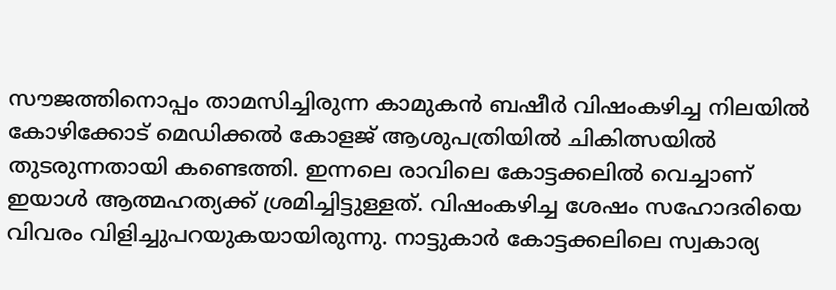സൗജത്തിനൊപ്പം താമസിച്ചിരുന്ന കാമുകന്‍ ബഷീര്‍ വിഷംകഴിച്ച നിലയില്‍ കോഴിക്കോട് മെഡിക്കല്‍ കോളജ് ആശുപത്രിയില്‍ ചികിത്സയില്‍ തുടരുന്നതായി കണ്ടെത്തി. ഇന്നലെ രാവിലെ കോട്ടക്കലില്‍ വെച്ചാണ് ഇയാള്‍ ആത്മഹത്യക്ക് ശ്രമിച്ചിട്ടുള്ളത്. വിഷംകഴിച്ച ശേഷം സഹോദരിയെ വിവരം വിളിച്ചുപറയുകയായിരുന്നു. നാട്ടുകാര്‍ കോട്ടക്കലിലെ സ്വകാര്യ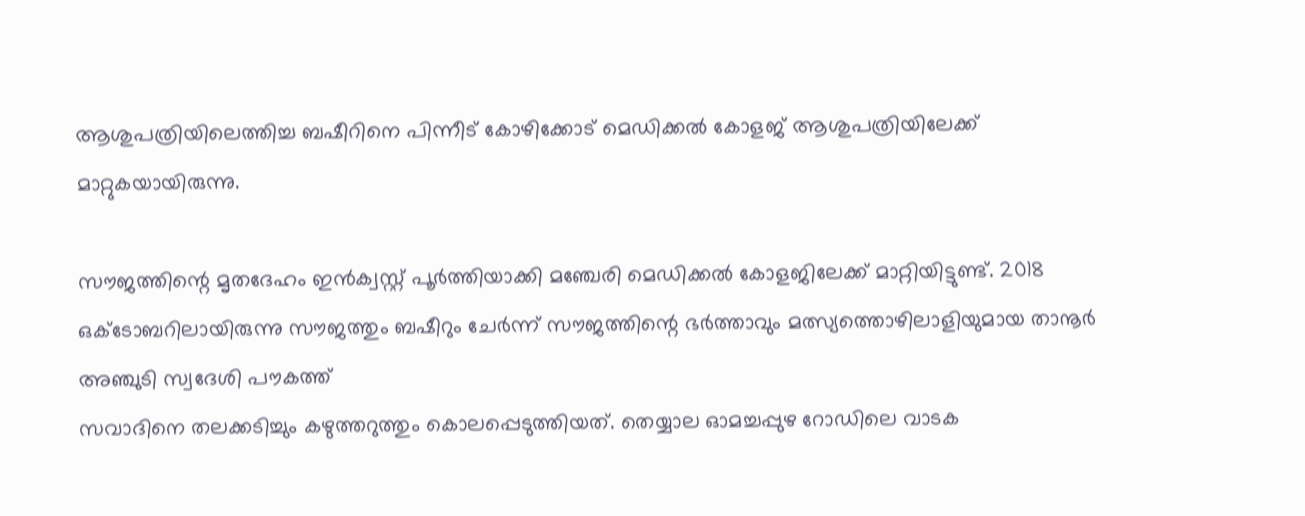ആശുപത്രിയിലെത്തിച്ച ബഷീറിനെ പിന്നീട് കോഴിക്കോട് മെഡിക്കല്‍ കോളജ് ആശുപത്രിയിലേക്ക് മാറ്റുകയായിരുന്നു.

സൗജത്തിന്റെ മൃതദേഹം ഇന്‍ക്വസ്റ്റ് പൂര്‍ത്തിയാക്കി മഞ്ചേരി മെഡിക്കല്‍ കോളജിലേക്ക് മാറ്റിയിട്ടുണ്ട്. 2018 ഒക്ടോബറിലായിരുന്നു സൗജത്തും ബഷീറും ചേര്‍ന്ന് സൗജത്തിന്റെ ഭര്‍ത്താവും മത്സ്യത്തൊഴിലാളിയുമായ താനൂര്‍ അഞ്ചുടി സ്വദേശി പൗകത്ത്
സവാദിനെ തലക്കടിച്ചും കഴുത്തറുത്തും കൊലപ്പെടുത്തിയത്. തെയ്യാല ഓമച്ചപ്പുഴ റോഡിലെ വാടക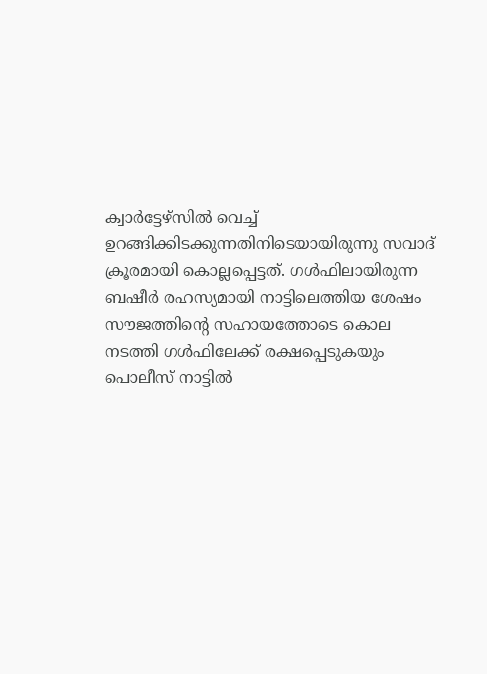ക്വാര്‍ട്ടേഴ്സില്‍ വെച്ച് ഉറങ്ങിക്കിടക്കുന്നതിനിടെയായിരുന്നു സവാദ് ക്രൂരമായി കൊല്ലപ്പെട്ടത്. ഗള്‍ഫിലായിരുന്ന ബഷീര്‍ രഹസ്യമായി നാട്ടിലെത്തിയ ശേഷം സൗജത്തിന്റെ സഹായത്തോടെ കൊല നടത്തി ഗള്‍ഫിലേക്ക് രക്ഷപ്പെടുകയും പൊലീസ് നാട്ടില്‍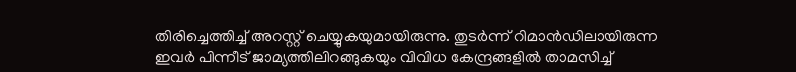തിരിച്ചെത്തിച്ച് അറസ്റ്റ് ചെയ്യുകയുമായിരുന്നു. തുടര്‍ന്ന് റിമാന്‍ഡിലായിരുന്ന ഇവര്‍ പിന്നീട് ജാമ്യത്തിലിറങ്ങുകയും വിവിധ കേന്ദ്രങ്ങളില്‍ താമസിച്ച്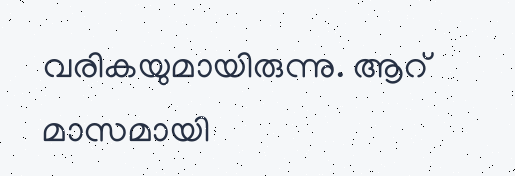വരികയുമായിരുന്നു. ആറ് മാസമായി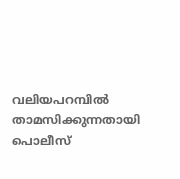വലിയപറമ്പില്‍ താമസിക്കുന്നതായി പൊലീസ്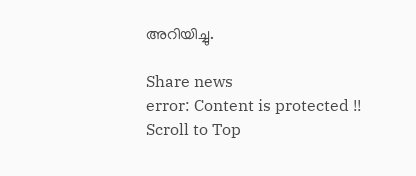അറിയിച്ചു.

Share news
error: Content is protected !!
Scroll to Top